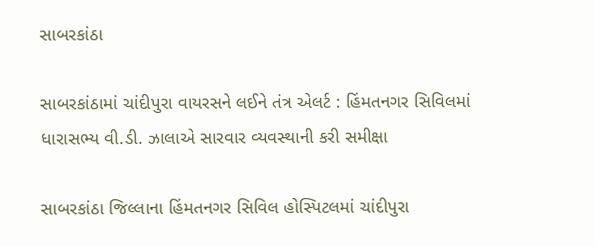સાબરકાંઠા

સાબરકાંઠામાં ચાંદીપુરા વાયરસને લઈને તંત્ર એલર્ટ : હિંમતનગર સિવિલમાં ધારાસભ્ય વી.ડી. ઝાલાએ સારવાર વ્યવસ્થાની કરી સમીક્ષા

સાબરકાંઠા જિલ્લાના હિંમતનગર સિવિલ હોસ્પિટલમાં ચાંદીપુરા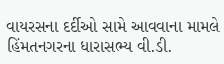વાયરસના દર્દીઓ સામે આવવાના મામલે હિંમતનગરના ધારાસભ્ય વી.ડી.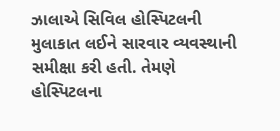ઝાલાએ સિવિલ હોસ્પિટલની મુલાકાત લઈને સારવાર વ્યવસ્થાની સમીક્ષા કરી હતી. તેમણે હોસ્પિટલના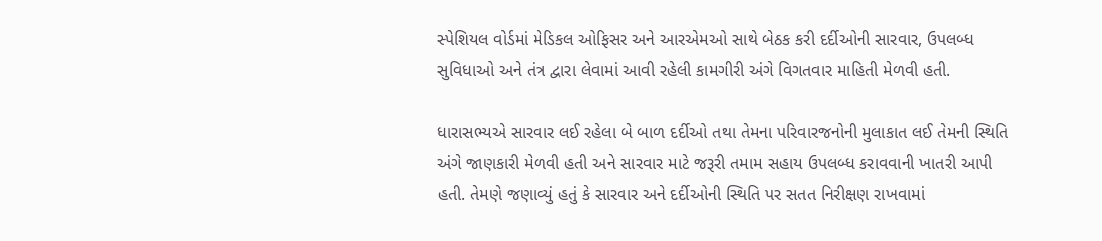સ્પેશિયલ વોર્ડમાં મેડિકલ ઓફિસર અને આરએમઓ સાથે બેઠક કરી દર્દીઓની સારવાર, ઉપલબ્ધ સુવિધાઓ અને તંત્ર દ્વારા લેવામાં આવી રહેલી કામગીરી અંગે વિગતવાર માહિતી મેળવી હતી.

ધારાસભ્યએ સારવાર લઈ રહેલા બે બાળ દર્દીઓ તથા તેમના પરિવારજનોની મુલાકાત લઈ તેમની સ્થિતિ અંગે જાણકારી મેળવી હતી અને સારવાર માટે જરૂરી તમામ સહાય ઉપલબ્ધ કરાવવાની ખાતરી આપી હતી. તેમણે જણાવ્યું હતું કે સારવાર અને દર્દીઓની સ્થિતિ પર સતત નિરીક્ષણ રાખવામાં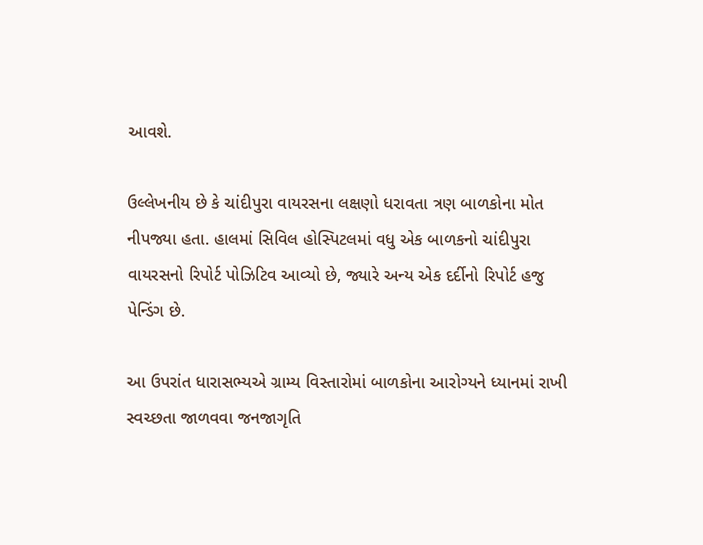આવશે.

ઉલ્લેખનીય છે કે ચાંદીપુરા વાયરસના લક્ષણો ધરાવતા ત્રણ બાળકોના મોત નીપજ્યા હતા. હાલમાં સિવિલ હોસ્પિટલમાં વધુ એક બાળકનો ચાંદીપુરા વાયરસનો રિપોર્ટ પોઝિટિવ આવ્યો છે, જ્યારે અન્ય એક દર્દીનો રિપોર્ટ હજુ પેન્ડિંગ છે.

આ ઉપરાંત ધારાસભ્યએ ગ્રામ્ય વિસ્તારોમાં બાળકોના આરોગ્યને ધ્યાનમાં રાખી સ્વચ્છતા જાળવવા જનજાગૃતિ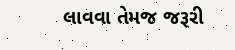લાવવા તેમજ જરૂરી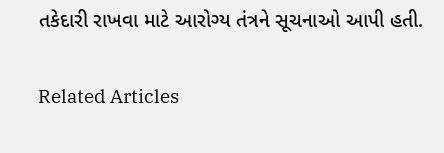તકેદારી રાખવા માટે આરોગ્ય તંત્રને સૂચનાઓ આપી હતી.

Related Articles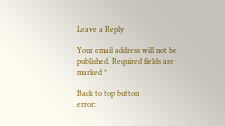Leave a Reply

Your email address will not be published. Required fields are marked *

Back to top button
error: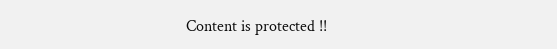Content is protected !!